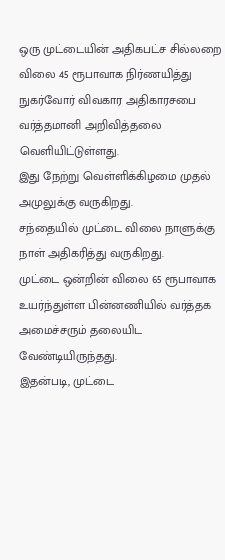ஒரு முட்டையின் அதிகபட்ச சில்லறை விலை 45 ரூபாவாக நிர்ணயித்து நுகர்வோர் விவகார அதிகாரசபை வர்த்தமானி அறிவித்தலை வெளியிட்டுள்ளது.
இது நேற்று வெள்ளிக்கிழமை முதல் அமுலுக்கு வருகிறது.
சந்தையில் முட்டை விலை நாளுக்கு நாள் அதிகரித்து வருகிறது.
முட்டை ஒன்றின் விலை 65 ரூபாவாக உயர்ந்துள்ள பின்னணியில் வர்த்தக அமைச்சரும் தலையிட வேண்டியிருந்தது.
இதன்படி, முட்டை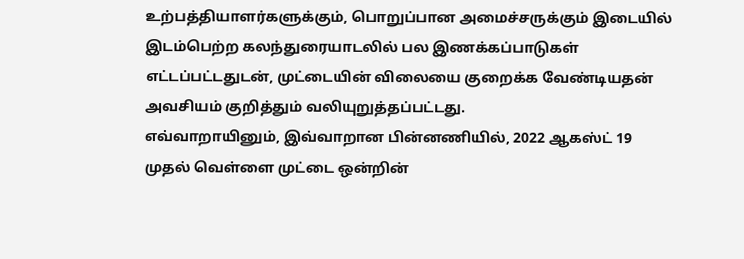உற்பத்தியாளர்களுக்கும், பொறுப்பான அமைச்சருக்கும் இடையில் இடம்பெற்ற கலந்துரையாடலில் பல இணக்கப்பாடுகள் எட்டப்பட்டதுடன், முட்டையின் விலையை குறைக்க வேண்டியதன் அவசியம் குறித்தும் வலியுறுத்தப்பட்டது.
எவ்வாறாயினும், இவ்வாறான பின்னணியில், 2022 ஆகஸ்ட் 19 முதல் வெள்ளை முட்டை ஒன்றின்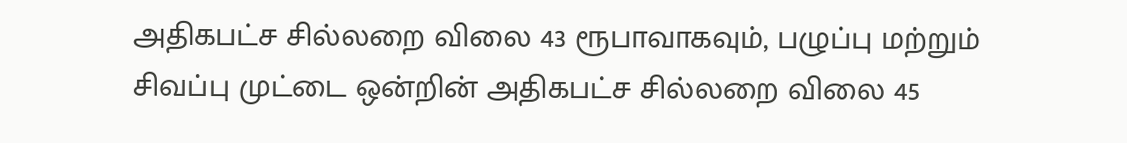அதிகபட்ச சில்லறை விலை 43 ரூபாவாகவும், பழுப்பு மற்றும் சிவப்பு முட்டை ஒன்றின் அதிகபட்ச சில்லறை விலை 45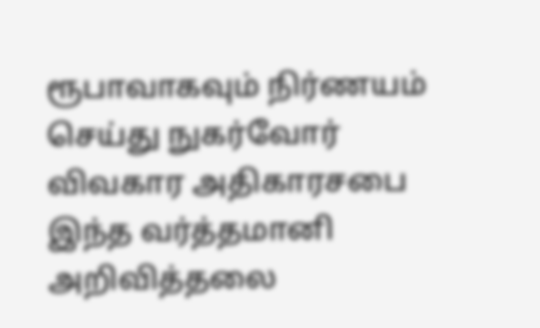ரூபாவாகவும் நிர்ணயம் செய்து நுகர்வோர் விவகார அதிகாரசபை இந்த வர்த்தமானி அறிவித்தலை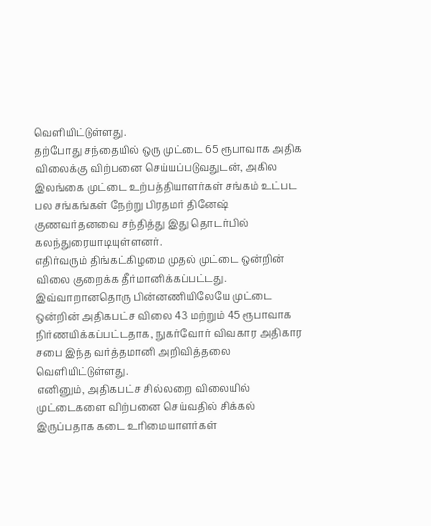வெளியிட்டுள்ளது.
தற்போது சந்தையில் ஒரு முட்டை 65 ரூபாவாக அதிக விலைக்கு விற்பனை செய்யப்படுவதுடன், அகில இலங்கை முட்டை உற்பத்தியாளர்கள் சங்கம் உட்பட பல சங்கங்கள் நேற்று பிரதமர் தினேஷ் குணவர்தனவை சந்தித்து இது தொடர்பில் கலந்துரையாடியுள்ளனர்.
எதிர்வரும் திங்கட்கிழமை முதல் முட்டை ஒன்றின் விலை குறைக்க தீர்மானிக்கப்பட்டது.
இவ்வாறானதொரு பின்னணியிலேயே முட்டை ஒன்றின் அதிகபட்ச விலை 43 மற்றும் 45 ரூபாவாக நிர்ணயிக்கப்பட்டதாக, நுகர்வோர் விவகார அதிகார சபை இந்த வர்த்தமானி அறிவித்தலை வெளியிட்டுள்ளது.
எனினும், அதிகபட்ச சில்லறை விலையில் முட்டைகளை விற்பனை செய்வதில் சிக்கல் இருப்பதாக கடை உரிமையாளர்கள்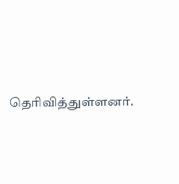தெரிவித்துள்ளனர்.